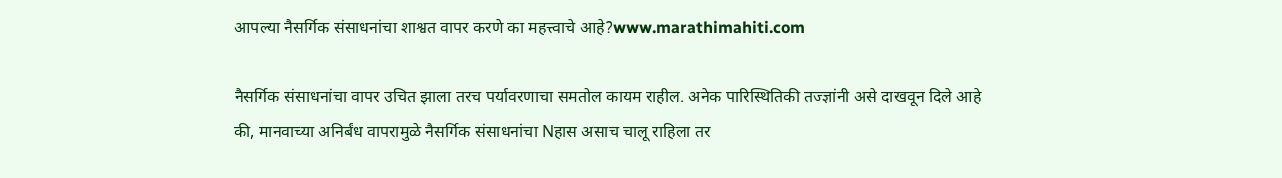आपल्या नैसर्गिक संसाधनांचा शाश्वत वापर करणे का महत्त्वाचे आहे?www.marathimahiti.com

नैसर्गिक संसाधनांचा वापर उचित झाला तरच पर्यावरणाचा समतोल कायम राहील. अनेक पारिस्थितिकी तज्ज्ञांनी असे दाखवून दिले आहे की, मानवाच्या अनिर्बंध वापरामुळे नैसर्गिक संसाधनांचा Nहास असाच चालू राहिला तर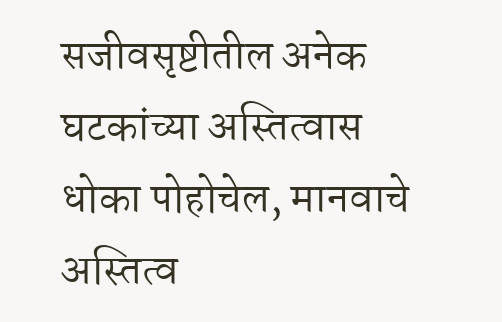सजीवसृष्टीतील अनेक घटकांच्या अस्तित्वास धोका पोहोचेल, मानवाचे अस्तित्व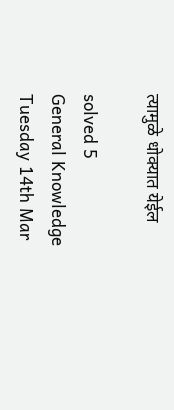त्यामुळे धोक्यात येईल

solved 5
General Knowledge Tuesday 14th Mar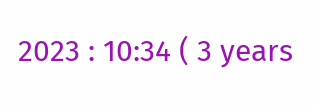2023 : 10:34 ( 3 years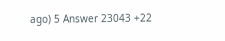ago) 5 Answer 23043 +22